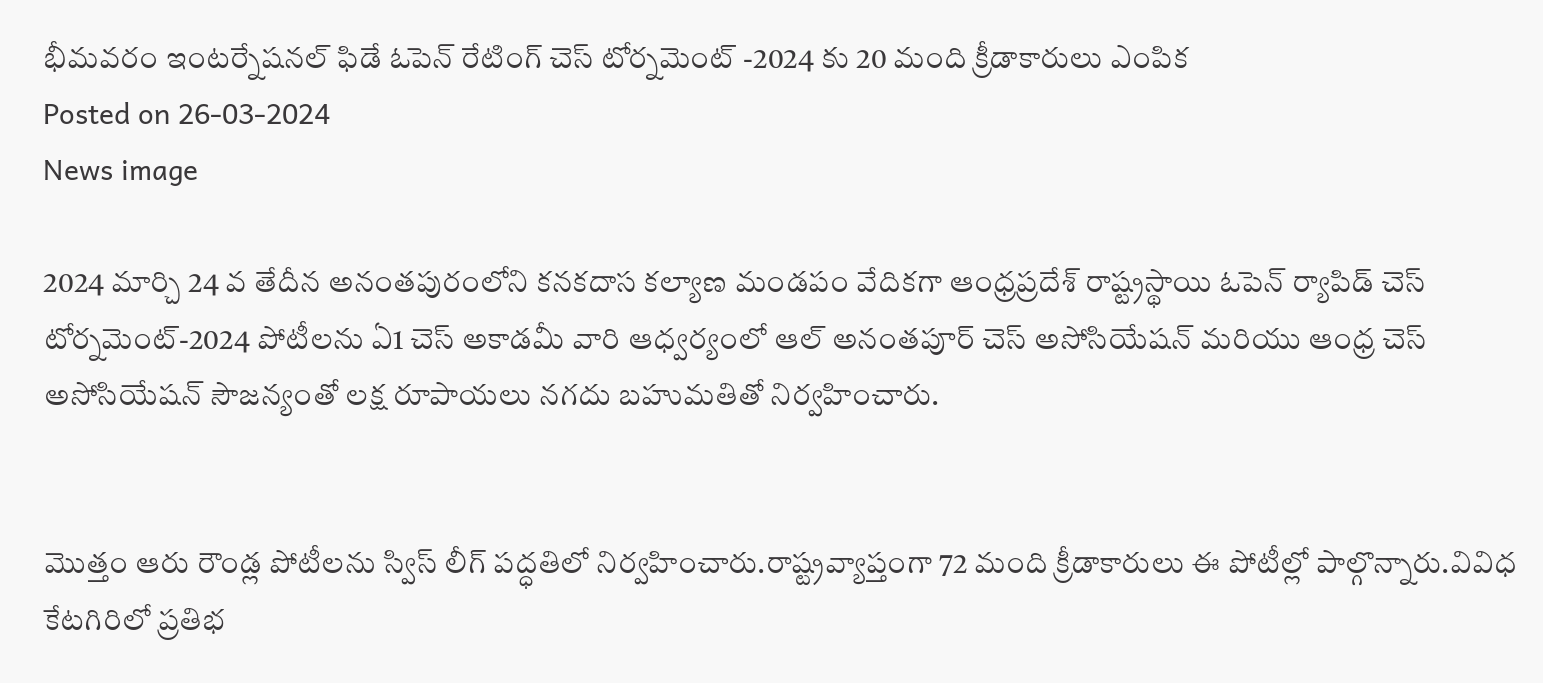భీమవరం ఇంటర్నేషనల్ ఫిడే ఓపెన్ రేటింగ్ చెస్ టోర్నమెంట్ -2024 కు 20 మంది క్రీడాకారులు ఎంపిక
Posted on 26-03-2024
News image

2024 మార్చి 24 వ తేదీన అనంతపురంలోని కనకదాస కల్యాణ మండపం వేదికగా ఆంధ్రప్రదేశ్ రాష్ట్రస్థాయి ఓపెన్ ర్యాపిడ్ చెస్ టోర్నమెంట్-2024 పోటీలను ఏ1 చెస్ అకాడమీ వారి ఆధ్వర్యంలో ఆల్ అనంతపూర్ చెస్ అసోసియేషన్ మరియు ఆంధ్ర చెస్ అసోసియేషన్ సౌజన్యంతో లక్ష రూపాయలు నగదు బహుమతితో నిర్వహించారు.


మొత్తం ఆరు రౌండ్ల పోటీలను స్విస్ లీగ్ పద్ధతిలో నిర్వహించారు.రాష్ట్రవ్యాప్తంగా 72 మంది క్రీడాకారులు ఈ పోటీల్లో పాల్గొన్నారు.వివిధ కేటగిరిలో ప్రతిభ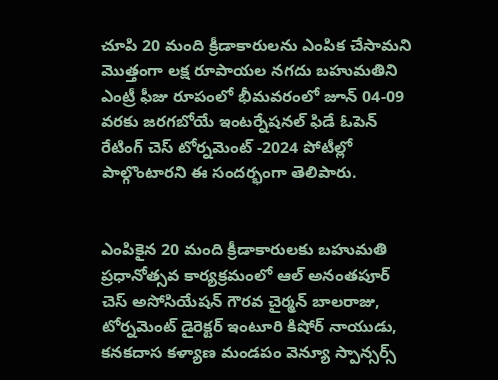చూపి 20 మంది క్రీడాకారులను ఎంపిక చేసామని మొత్తంగా లక్ష రూపాయల నగదు బహుమతిని ఎంట్రీ ఫీజు రూపంలో భీమవరంలో జూన్ 04-09 వరకు జరగబోయే ఇంటర్నేషనల్ ఫిడే ఓపెన్ రేటింగ్ చెస్ టోర్నమెంట్ -2024 పోటీల్లో పాల్గొంటారని ఈ సందర్భంగా తెలిపారు.


ఎంపికైన 20 మంది క్రీడాకారులకు బహుమతి ప్రధానోత్సవ కార్యక్రమంలో ఆల్ అనంతపూర్ చెస్ అసోసియేషన్ గౌరవ చైర్మన్ బాలరాజు, టోర్నమెంట్ డైరెక్టర్ ఇంటూరి కిషోర్ నాయుడు, కనకదాస కళ్యాణ మండపం వెన్యూ స్పాన్సర్స్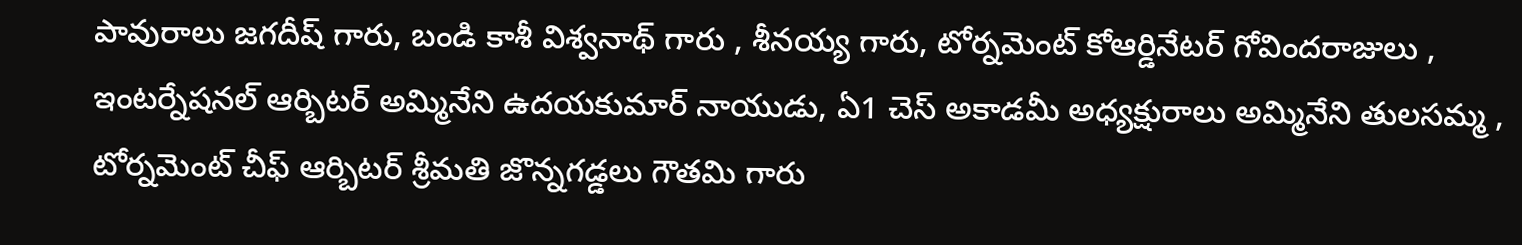పావురాలు జగదీష్ గారు, బండి కాశీ విశ్వనాథ్ గారు , శీనయ్య గారు, టోర్నమెంట్ కోఆర్డినేటర్ గోవిందరాజులు , ఇంటర్నేషనల్ ఆర్బిటర్ అమ్మినేని ఉదయకుమార్ నాయుడు, ఏ1 చెస్ అకాడమీ అధ్యక్షురాలు అమ్మినేని తులసమ్మ , టోర్నమెంట్ చీఫ్ ఆర్బిటర్ శ్రీమతి జొన్నగడ్డలు గౌతమి గారు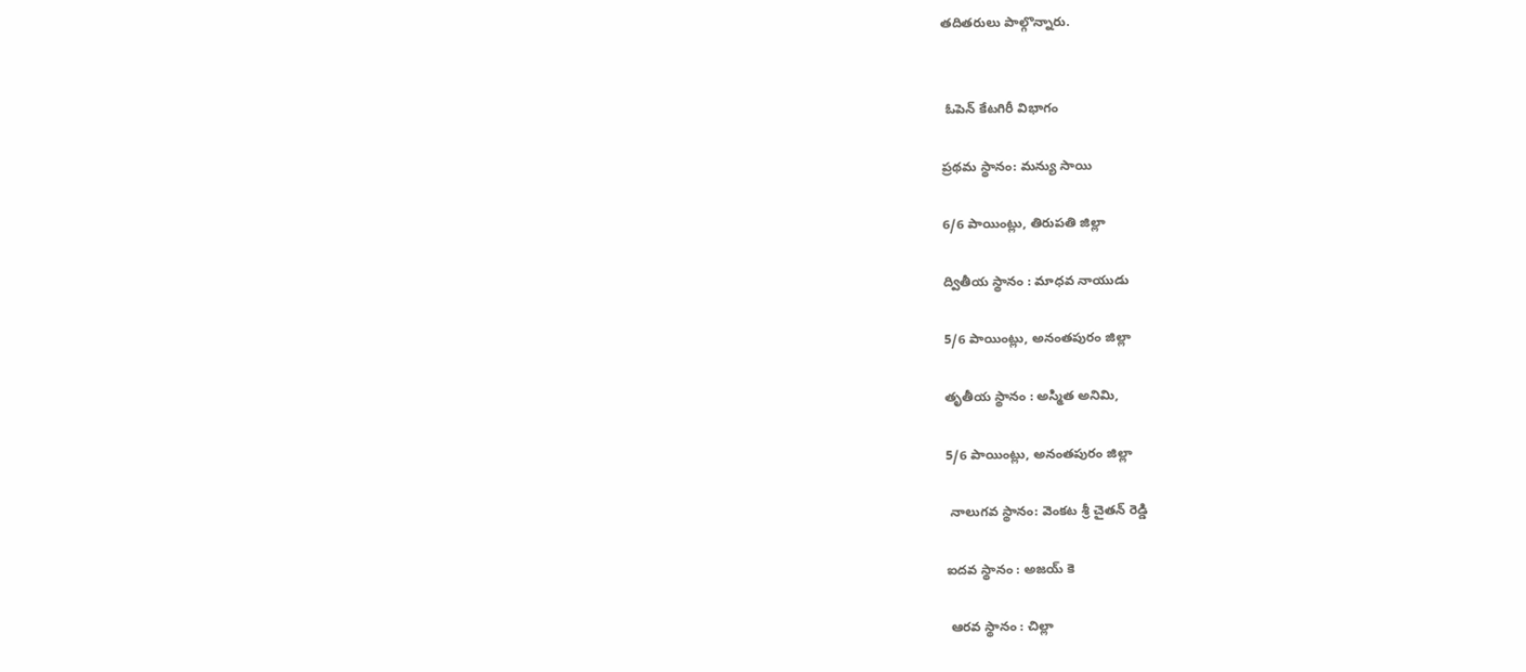తదితరులు పాల్గొన్నారు.


 ఓపెన్ కేటగిరీ విభాగం

ప్రథమ స్థానం: మన్యు సాయి

6/6 పాయింట్లు, తిరుపతి జిల్లా

ద్వితీయ స్థానం : మాధవ నాయుడు

5/6 పాయింట్లు, అనంతపురం జిల్లా

తృతీయ స్థానం : అస్మిత అనిమి,

5/6 పాయింట్లు, అనంతపురం జిల్లా

 నాలుగవ స్థానం: వెంకట శ్రీ చైతన్ రెడ్డి

ఐదవ స్థానం : అజయ్ కె

 ఆరవ స్థానం : చిల్లా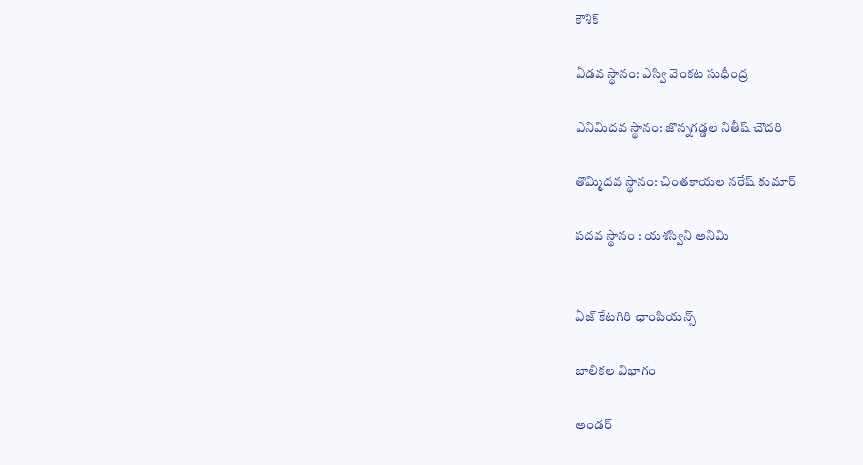కౌశిక్

ఏడవ స్థానం: ఎస్వి వెంకట సుధీంద్ర

ఎనిమిదవ స్థానం: జొన్నగడ్డల నితీష్ చౌదరి

తొమ్మిదవ స్థానం: చింతకాయల నరేష్ కుమార్

పదవ స్థానం : యశస్విని అనిమి


ఏజ్ కేటగిరి ఛాంపియన్స్

బాలికల విభాగం

అండర్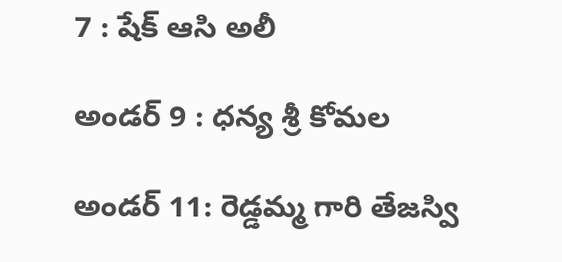7 : షేక్ ఆసి అలీ

అండర్ 9 : ధన్య శ్రీ కోమల

అండర్ 11: రెడ్డమ్మ గారి తేజస్వి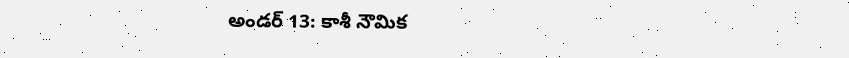అండర్ 13: కాశీ నౌమిక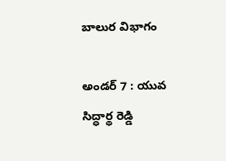బాలుర విభాగం

అండర్ 7 : యువ సిద్ధార్థ రెడ్డి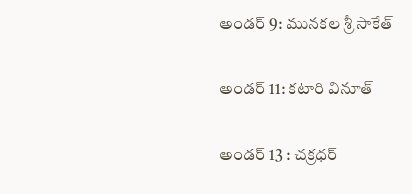అండర్ 9: మునకల శ్రీ సాకేత్

అండర్ 11: కటారి వినూత్

అండర్ 13 : చక్రధర్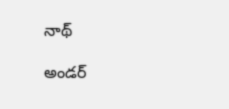నాథ్

అండర్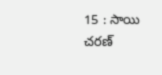15 : సాయి చరణ్